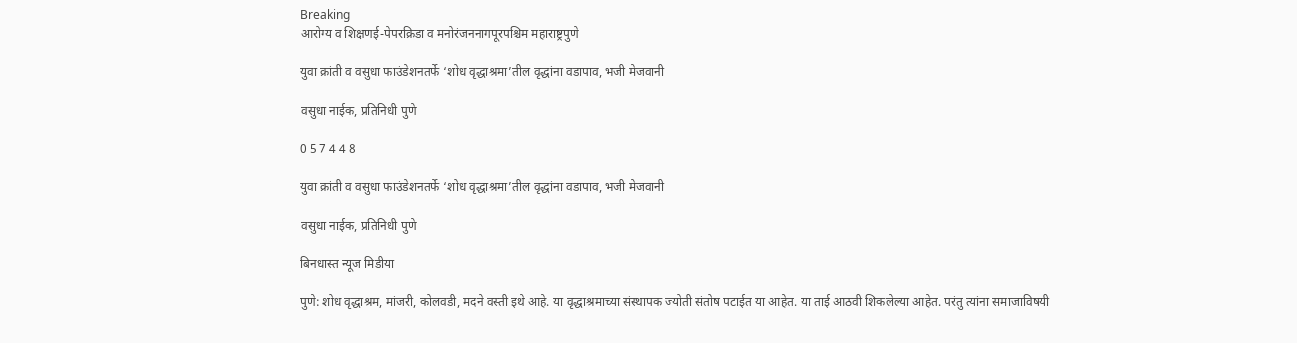Breaking
आरोग्य व शिक्षणई-पेपरक्रिडा व मनोरंजननागपूरपश्चिम महाराष्ट्रपुणे

युवा क्रांती व वसुधा फाउंडेशनतर्फे ‘शोध वृद्धाश्रमा’तील वृद्धांना वडापाव, भजी मेजवानी

वसुधा नाईक, प्रतिनिधी पुणे

0 5 7 4 4 8

युवा क्रांती व वसुधा फाउंडेशनतर्फे ‘शोध वृद्धाश्रमा’तील वृद्धांना वडापाव, भजी मेजवानी

वसुधा नाईक, प्रतिनिधी पुणे

बिनधास्त न्यूज मिडीया

पुणे: शोध वृद्धाश्रम, मांजरी, कोलवडी, मदने वस्ती इथे आहे. या वृद्धाश्रमाच्या संस्थापक ज्योती संतोष पटाईत या आहेत. या ताई आठवी शिकलेल्या आहेत. परंतु त्यांना समाजाविषयी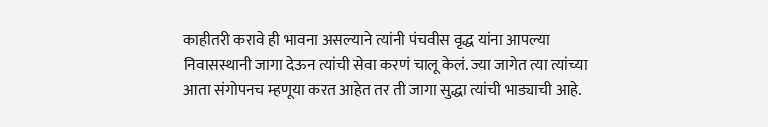काहीतरी करावे ही भावना असल्याने त्यांनी पंचवीस वृद्ध यांना आपल्या निवासस्थानी जागा देऊन त्यांची सेवा करणं चालू केलं. ज्या जागेत त्या त्यांच्या आता संगोपनच म्हणूया करत आहेत तर ती जागा सुद्धा त्यांची भाड्याची आहे.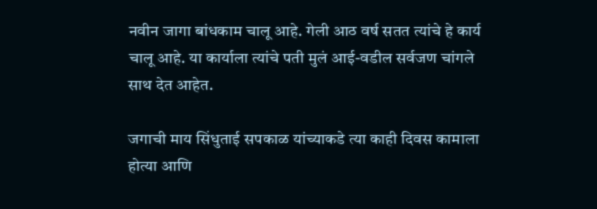नवीन जागा बांधकाम चालू आहे. गेली आठ वर्ष सतत त्यांचे हे कार्य चालू आहे. या कार्याला त्यांचे पती मुलं आई-वडील सर्वजण चांगले साथ देत आहेत.

जगाची माय सिंधुताई सपकाळ यांच्याकडे त्या काही दिवस कामाला होत्या आणि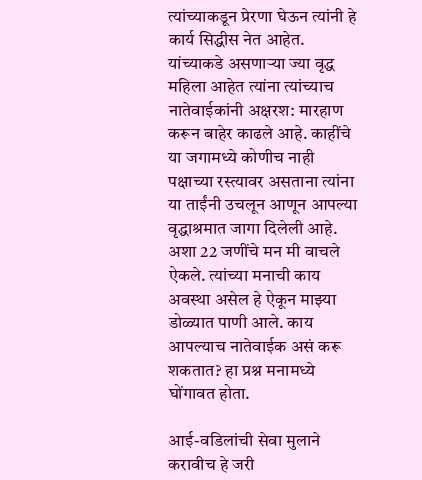त्यांच्याकडून प्रेरणा घेऊन त्यांनी हे कार्य सिद्धीस नेत आहेत. यांच्याकडे असणाऱ्या ज्या वृद्ध महिला आहेत त्यांना त्यांच्याच नातेवाईकांनी अक्षरश: मारहाण करून बाहेर काढले आहे. काहींचे या जगामध्ये कोणीच नाही पक्षाच्या रस्त्यावर असताना त्यांना या ताईंनी उचलून आणून आपल्या वृद्धाश्रमात जागा दिलेली आहे. अशा 22 जणींचे मन मी वाचले ऐकले. त्यांच्या मनाची काय अवस्था असेल हे ऐकून माझ्या डोळ्यात पाणी आले. काय आपल्याच नातेवाईक असं करू शकतात? हा प्रश्न मनामध्ये घोंगावत होता.

आई-वडिलांची सेवा मुलाने करावीच हे जरी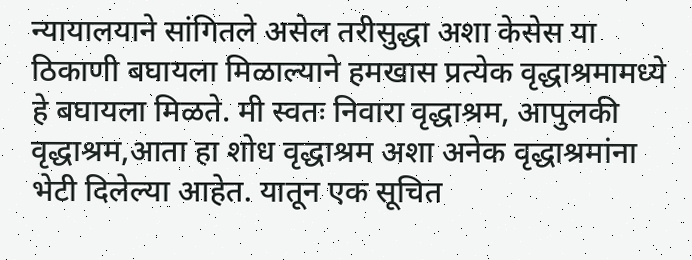न्यायालयाने सांगितले असेल तरीसुद्धा अशा केसेस या ठिकाणी बघायला मिळाल्याने हमखास प्रत्येक वृद्धाश्रमामध्ये हे बघायला मिळते. मी स्वतः निवारा वृद्धाश्रम, आपुलकी वृद्धाश्रम,आता हा शोध वृद्धाश्रम अशा अनेक वृद्धाश्रमांना भेटी दिलेल्या आहेत. यातून एक सूचित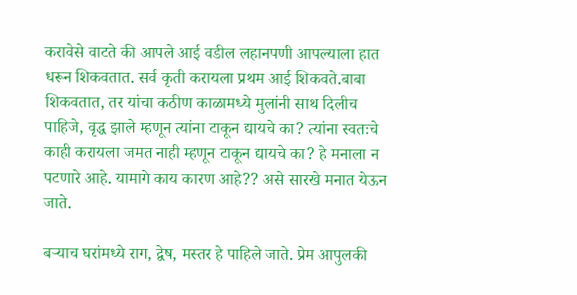करावेसे वाटते की आपले आई वडील लहानपणी आपल्याला हात धरून शिकवतात. सर्व कृती करायला प्रथम आई शिकवते.बाबा शिकवतात, तर यांचा कठीण काळामध्ये मुलांनी साथ दिलीच पाहिजे, वृद्ध झाले म्हणून त्यांना टाकून द्यायचे का? त्यांना स्वतःचे काही करायला जमत नाही म्हणून टाकून द्यायचे का? हे मनाला न पटणारे आहे. यामागे काय कारण आहे?? असे सारखे मनात येऊन जाते.

बऱ्याच घरांमध्ये राग, द्वेष, मस्तर हे पाहिले जाते. प्रेम आपुलकी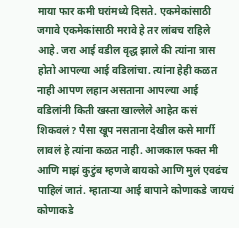माया फार कमी घरांमध्ये दिसते. एकमेकांसाठी जगावे एकमेकांसाठी मरावे हे तर लांबच राहिले आहे. जरा आई वडील वृद्ध झाले की त्यांना त्रास होतो आपल्या आई वडिलांचा. त्यांना हेही कळत नाही आपण लहान असताना आपल्या आई वडिलांनी किती खस्ता खाल्लेले आहेत कसं शिकवलं? पैसा खूप नसताना देखील कसे मार्गी लावलं हे त्यांना कळत नाही. आजकाल फक्त मी आणि माझं कुटुंब म्हणजे बायको आणि मुलं एवढंच पाहिलं जातं. म्हाताऱ्या आई बापाने कोणाकडे जायचं कोणाकडे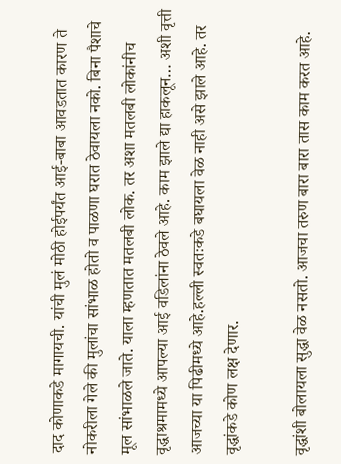दाद कोणाकडे मागायची. यांची मुलं मोठी होईपर्यंत आई-बाबा आवडतात कारण ते नोकरीला गेले की मुलांचा सांभाळ होतो व पाळणा घरात ठेवायला नको. बिना पैशाचे मूल सांभाळले जाते. याला म्हणतात मतलबी लोक. तर अशा मतलबी लोकांनीच वृद्धाश्रमामध्ये आपल्या आई वडिलांना ठेवले आहे. काम झाले द्या हाकलून… अशी वृत्ती आजच्या या पिढीमध्ये आहे.हल्ली स्वतःकडे बघायला वेळ नाही असे झाले आहे. तर वृद्धांकडे कोण लक्ष देणार.

वृद्धांशी बोलायला सुद्धा वेळ नसतो. आजचा तरुण बारा बारा तास काम करत आहे.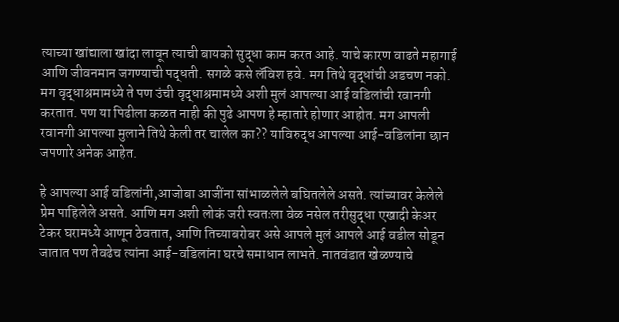त्याच्या खांद्याला खांदा लावून त्याची बायको सुद्धा काम करत आहे. याचे कारण वाढते महागाई आणि जीवनमान जगण्याची पद्धती. सगळे कसे लॅविश हवे. मग तिथे वृद्धांची अडचण नको. मग वृद्धाश्रमामध्ये ते पण उंची वृद्धाश्रमामध्ये अशी मुलं आपल्या आई वडिलांची रवानगी करतात. पण या पिढीला कळत नाही की पुढे आपण हे म्हातारे होणार आहोत. मग आपली रवानगी आपल्या मुलाने तिथे केली तर चालेल का?? याविरुद्ध आपल्या आई-वडिलांना छान जपणारे अनेक आहेत.

हे आपल्या आई वडिलांनी,आजोबा आजींना सांभाळलेले बघितलेले असते. त्यांच्यावर केलेले प्रेम पाहिलेले असते. आणि मग अशी लोकं जरी स्वतःला वेळ नसेल तरीसुद्धा एखादी केअर टेकर घरामध्ये आणून ठेवतात, आणि तिच्याबरोबर असे आपले मुलं आपले आई वडील सोडून जातात पण तेवढेच त्यांना आई-वडिलांना घरचे समाधान लाभते. नातवंडात खेळण्याचे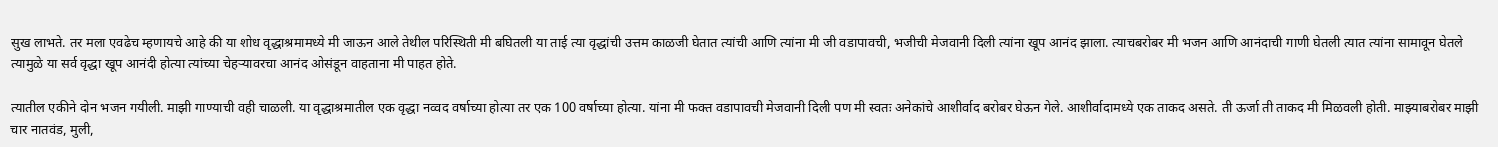सुख लाभते. तर मला एवढेच म्हणायचे आहे की या शोध वृद्धाश्रमामध्ये मी जाऊन आले तेथील परिस्थिती मी बघितली या ताई त्या वृद्धांची उत्तम काळजी घेतात त्यांची आणि त्यांना मी जी वडापावची, भजीची मेजवानी दिली त्यांना खूप आनंद झाला. त्याचबरोबर मी भजन आणि आनंदाची गाणी घेतली त्यात त्यांना सामावून घेतले त्यामुळे या सर्व वृद्धा खूप आनंदी होत्या त्यांच्या चेहऱ्यावरचा आनंद ओसंडून वाहताना मी पाहत होते.

त्यातील एकीने दोन भजन गयीली. माझी गाण्याची वही चाळली. या वृद्धाश्रमातील एक वृद्धा नव्वद वर्षाच्या होत्या तर एक 100 वर्षाच्या होत्या. यांना मी फक्त वडापावची मेजवानी दिली पण मी स्वतः अनेकांचे आशीर्वाद बरोबर घेऊन गेले. आशीर्वादामध्ये एक ताकद असते. ती ऊर्जा ती ताकद मी मिळवली होती. माझ्याबरोबर माझी चार नातवंड, मुली,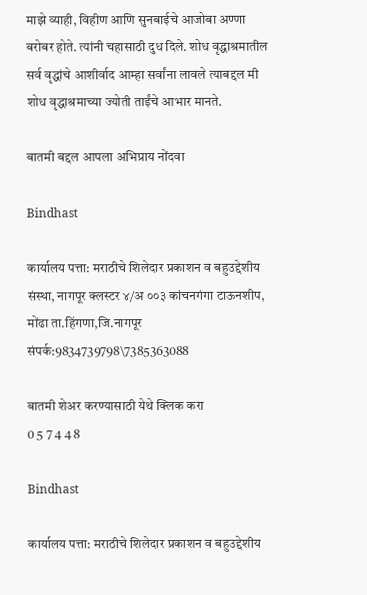माझे व्याही, विहीण आणि सुनबाईचे आजोबा अण्णा बरोबर होते. त्यांनी चहासाठी दुध दिले. शोध वृद्धाश्रमातील सर्व वृद्धांचे आशीर्वाद आम्हा सर्वांना लावले त्याबद्दल मी शोध वृद्धाश्रमाच्या ज्योती ताईंचे आभार मानते.

बातमी बद्दल आपला अभिप्राय नोंदवा

Bindhast

कार्यालय पत्ता: मराठीचे शिलेदार प्रकाशन व बहुउद्देशीय संस्था, नागपूर क्लस्टर ४/अ ००३ कांचनगंगा टाऊनशीप, मोंढा ता.हिंगणा,जि.नागपूर संपर्क:9834739798\7385363088

बातमी शेअर करण्यासाठी येथे क्लिक करा
0 5 7 4 4 8

Bindhast

कार्यालय पत्ता: मराठीचे शिलेदार प्रकाशन व बहुउद्देशीय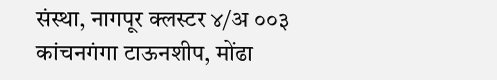संस्था, नागपूर क्लस्टर ४/अ ००३ कांचनगंगा टाऊनशीप, मोंढा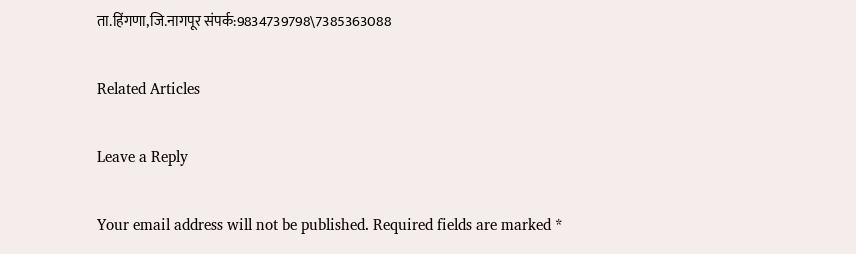ता.हिंगणा,जि.नागपूर संपर्क:9834739798\7385363088

Related Articles

Leave a Reply

Your email address will not be published. Required fields are marked *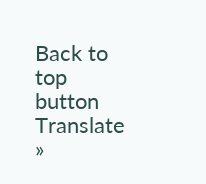Back to top button
Translate »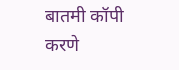बातमी कॉपी करणे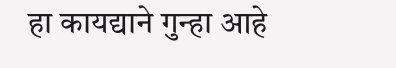हा कायद्याने गुन्हा आहे